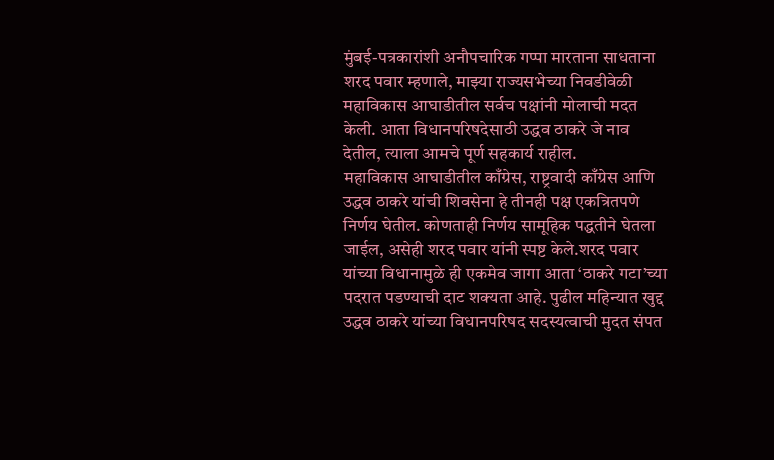मुंबई-पत्रकारांशी अनौपचारिक गप्पा मारताना साधताना शरद पवार म्हणाले, माझ्या राज्यसभेच्या निवडीवेळी महाविकास आघाडीतील सर्वच पक्षांनी मोलाची मदत केली. आता विधानपरिषदेसाठी उद्धव ठाकरे जे नाव देतील, त्याला आमचे पूर्ण सहकार्य राहील.
महाविकास आघाडीतील काँग्रेस, राष्ट्रवादी काँग्रेस आणि उद्धव ठाकरे यांची शिवसेना हे तीनही पक्ष एकत्रितपणे निर्णय घेतील. कोणताही निर्णय सामूहिक पद्धतीने घेतला जाईल, असेही शरद पवार यांनी स्पष्ट केले.शरद पवार यांच्या विधानामुळे ही एकमेव जागा आता ‘ठाकरे गटा’च्या पदरात पडण्याची दाट शक्यता आहे. पुढील महिन्यात खुद्द उद्धव ठाकरे यांच्या विधानपरिषद सदस्यत्वाची मुदत संपत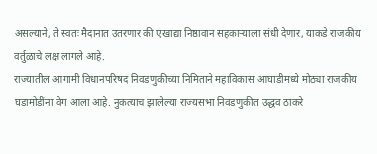असल्याने, ते स्वतः मैदानात उतरणार की एखाद्या निष्ठावान सहकाऱ्याला संधी देणार, याकडे राजकीय वर्तुळाचे लक्ष लागले आहे.
राज्यातील आगामी विधानपरिषद निवडणुकीच्या निमिताने महाविकास आघाडीमध्ये मोठ्या राजकीय घडामोडींना वेग आला आहे. नुकत्याच झालेल्या राज्यसभा निवडणुकीत उद्धव ठाकरे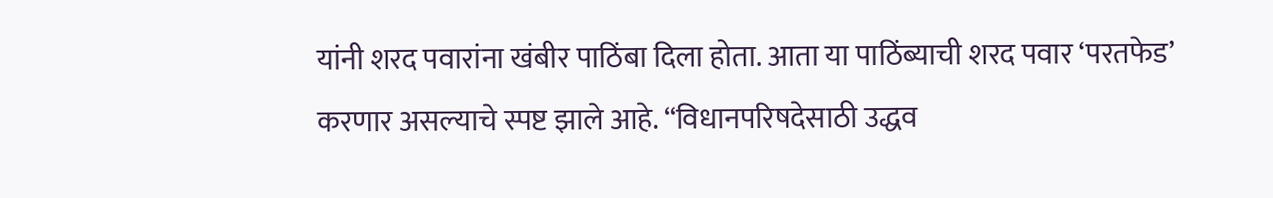यांनी शरद पवारांना खंबीर पाठिंबा दिला होता. आता या पाठिंब्याची शरद पवार ‘परतफेड’ करणार असल्याचे स्पष्ट झाले आहे. “विधानपरिषदेसाठी उद्धव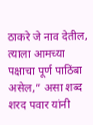ठाकरे जे नाव देतील, त्याला आमच्या पक्षाचा पूर्ण पाठिंबा असेल,” असा शब्द शरद पवार यांनी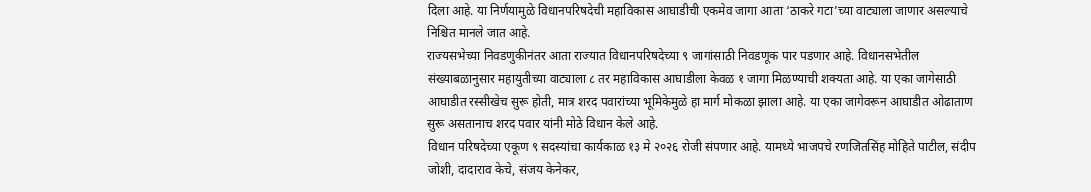दिला आहे. या निर्णयामुळे विधानपरिषदेची महाविकास आघाडीची एकमेव जागा आता ‘ठाकरे गटा’च्या वाट्याला जाणार असल्याचे निश्चित मानले जात आहे.
राज्यसभेच्या निवडणुकीनंतर आता राज्यात विधानपरिषदेच्या ९ जागांसाठी निवडणूक पार पडणार आहे. विधानसभेतील संख्याबळानुसार महायुतीच्या वाट्याला ८ तर महाविकास आघाडीला केवळ १ जागा मिळण्याची शक्यता आहे. या एका जागेसाठी आघाडीत रस्सीखेच सुरू होती, मात्र शरद पवारांच्या भूमिकेमुळे हा मार्ग मोकळा झाला आहे. या एका जागेवरून आघाडीत ओढाताण सुरू असतानाच शरद पवार यांनी मोठे विधान केले आहे.
विधान परिषदेच्या एकूण ९ सदस्यांचा कार्यकाळ १३ मे २०२६ रोजी संपणार आहे. यामध्ये भाजपचे रणजितसिंह मोहिते पाटील, संदीप जोशी, दादाराव केचे, संजय केनेकर,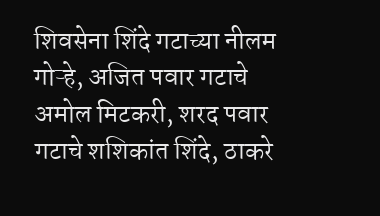शिवसेना शिंदे गटाच्या नीलम गोऱ्हे, अजित पवार गटाचे अमोल मिटकरी, शरद पवार गटाचे शशिकांत शिंदे, ठाकरे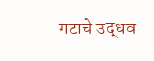गटाचे उद्धव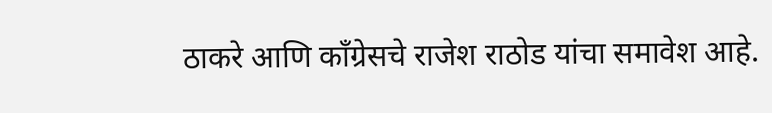ठाकरे आणि काँग्रेसचे राजेश राठोड यांचा समावेश आहे.